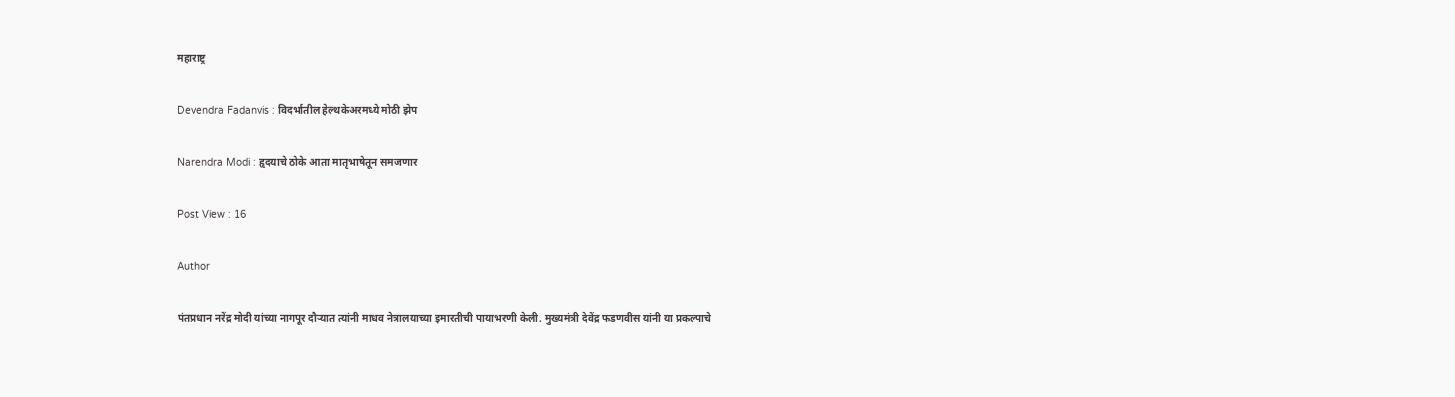महाराष्ट्र

Devendra Fadanvis : विदर्भातील हेल्थकेअरमध्ये मोठी झेप

Narendra Modi : हृदयाचे ठोके आता मातृभाषेतून समजणार

Post View : 16

Author

पंतप्रधान नरेंद्र मोदी यांच्या नागपूर दौऱ्यात त्यांनी माधव नेत्रालयाच्या इमारतीची पायाभरणी केली. मुख्यमंत्री देवेंद्र फडणवीस यांनी या प्रकल्पाचे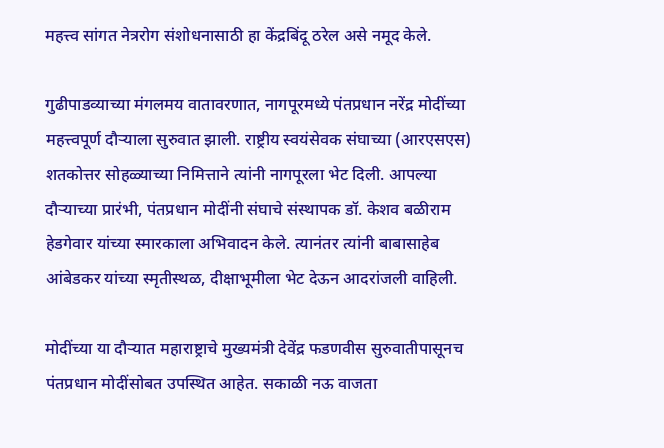महत्त्व सांगत नेत्ररोग संशोधनासाठी हा केंद्रबिंदू ठरेल असे नमूद केले.

गुढीपाडव्याच्या मंगलमय वातावरणात, नागपूरमध्ये पंतप्रधान नरेंद्र मोदींच्या महत्त्वपूर्ण दौऱ्याला सुरुवात झाली. राष्ट्रीय स्वयंसेवक संघाच्या (आरएसएस) शतकोत्तर सोहळ्याच्या निमित्ताने त्यांनी नागपूरला भेट दिली. आपल्या दौऱ्याच्या प्रारंभी, पंतप्रधान मोदींनी संघाचे संस्थापक डॉ. केशव बळीराम हेडगेवार यांच्या स्मारकाला अभिवादन केले. त्यानंतर त्यांनी बाबासाहेब आंबेडकर यांच्या स्मृतीस्थळ, दीक्षाभूमीला भेट देऊन आदरांजली वाहिली.

मोदींच्या या दौऱ्यात महाराष्ट्राचे मुख्यमंत्री देवेंद्र फडणवीस सुरुवातीपासूनच  पंतप्रधान मोदींसोबत उपस्थित आहेत. सकाळी नऊ वाजता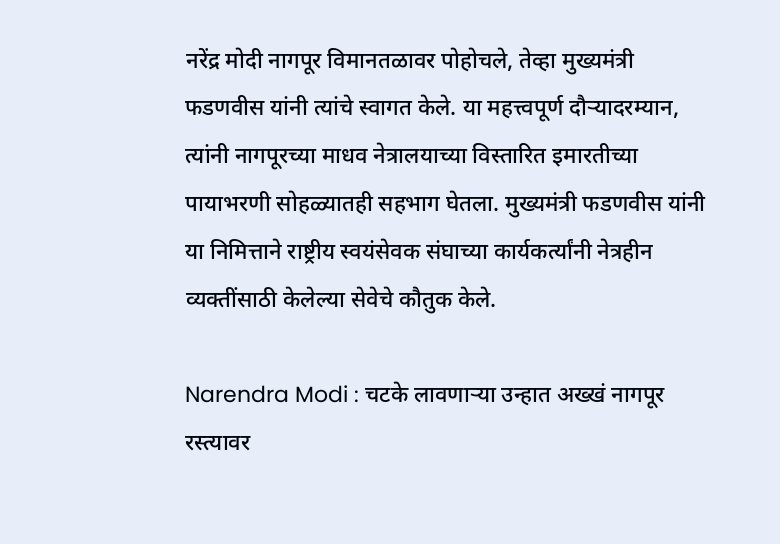नरेंद्र मोदी नागपूर विमानतळावर पोहोचले, तेव्हा मुख्यमंत्री फडणवीस यांनी त्यांचे स्वागत केले. या महत्त्वपूर्ण दौर्‍यादरम्यान, त्यांनी नागपूरच्या माधव नेत्रालयाच्या विस्तारित इमारतीच्या पायाभरणी सोहळ्यातही सहभाग घेतला. मुख्यमंत्री फडणवीस यांनी या निमित्ताने राष्ट्रीय स्वयंसेवक संघाच्या कार्यकर्त्यांनी नेत्रहीन  व्यक्तींसाठी केलेल्या सेवेचे कौतुक केले.

Narendra Modi : चटके लावणाऱ्या उन्हात अख्खं नागपूर रस्त्यावर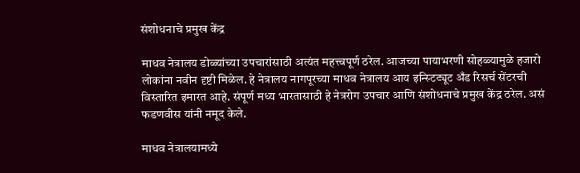संशोधनाचे प्रमुख केंद्र

माधव नेत्रालय डोळ्यांच्या उपचारांसाठी अत्यंत महत्त्वपूर्ण ठरेल. आजच्या पायाभरणी सोहळ्यामुळे हजारो लोकांना नवीन दृष्टी मिळेल. हे नेत्रालय नागपूरच्या माधव नेत्रालय आय इन्स्टिट्यूट अँड रिसर्च सेंटरची विस्तारित इमारत आहे. संपूर्ण मध्य भारतासाठी हे नेत्ररोग उपचार आणि संशोधनाचे प्रमुख केंद्र ठरेल. असं फडणवीस यांनी नमूद केले.

माधव नेत्रालयामध्ये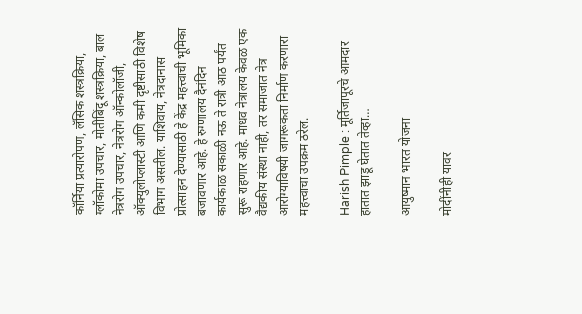कॉर्निया प्रत्यारोपण, लॅसिक शस्त्रक्रिया, ग्लॉकोमा उपचार, मोतीबिंदू शस्त्रक्रिया, बाल नेत्ररोग उपचार, नेत्ररोग ऑन्कोलॉजी, ऑक्युलोप्लास्टी आणि कमी दृष्टीसाठी विशेष विभाग असतील. याशिवाय, नेत्रदानास प्रोत्साहन देण्यासाठी हे केंद्र महत्त्वाची भूमिका बजावणार आहे. हे रुग्णालय दैनंदिन कार्यकाळ सकाळी नऊ ते रात्री आठ पर्यंत सुरू राहणार आहे. माधव नेत्रालय केवळ एक वैद्यकीय संस्था नाही, तर समाजात नेत्र आरोग्याविषयी जागरूकता निर्माण करणारा महत्त्वाचा उपक्रम ठरेल.

Harish Pimple : मूर्तिजापूरचे आमदार हातात झाडू घेतात तेव्हा…

आयुष्मान भारत योजना

मोदींनीही यावर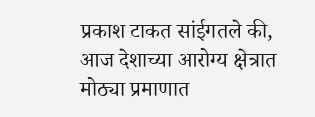प्रकाश टाकत सांईगतले की, आज देशाच्या आरोग्य क्षेत्रात मोठ्या प्रमाणात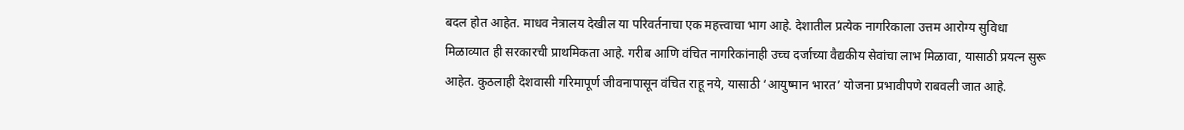बदल होत आहेत. माधव नेत्रालय देखील या परिवर्तनाचा एक महत्त्वाचा भाग आहे. देशातील प्रत्येक नागरिकाला उत्तम आरोग्य सुविधा मिळाव्यात ही सरकारची प्राथमिकता आहे. गरीब आणि वंचित नागरिकांनाही उच्च दर्जाच्या वैद्यकीय सेवांचा लाभ मिळावा, यासाठी प्रयत्न सुरू आहेत. कुठलाही देशवासी गरिमापूर्ण जीवनापासून वंचित राहू नये, यासाठी ‘आयुष्मान भारत’ योजना प्रभावीपणे राबवली जात आहे.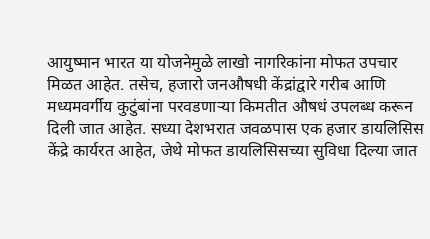आयुष्मान भारत या योजनेमुळे लाखो नागरिकांना मोफत उपचार मिळत आहेत. तसेच, हजारो जनऔषधी केंद्रांद्वारे गरीब आणि मध्यमवर्गीय कुटुंबांना परवडणाऱ्या किमतीत औषधं उपलब्ध करून दिली जात आहेत. सध्या देशभरात जवळपास एक हजार डायलिसिस केंद्रे कार्यरत आहेत, जेथे मोफत डायलिसिसच्या सुविधा दिल्या जात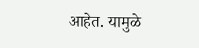आहेत. यामुळे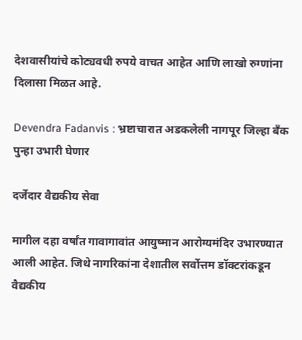देशवासीयांचे कोट्यवधी रुपये वाचत आहेत आणि लाखो रुग्णांना दिलासा मिळत आहे.

Devendra Fadanvis : भ्रष्टाचारात अडकलेली नागपूर जिल्हा बँक पुन्हा उभारी घेणार

दर्जेदार वैद्यकीय सेवा

मागील दहा वर्षांत गावागावांत आयुष्मान आरोग्यमंदिर उभारण्यात आली आहेत. जिथे नागरिकांना देशातील सर्वोत्तम डॉक्टरांकडून वैद्यकीय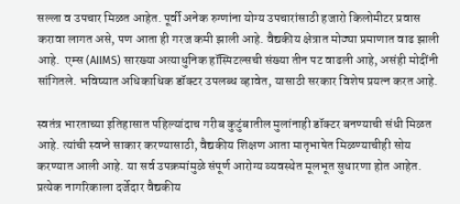सल्ला व उपचार मिळत आहेत. पूर्वी अनेक रुग्णांना योग्य उपचारांसाठी हजारो किलोमीटर प्रवास करावा लागत असे, पण आता ही गरज कमी झाली आहे. वैद्यकीय क्षेत्रात मोठ्या प्रमाणात वाढ झाली आहे.  एम्स (AIIMS) सारख्या अत्याधुनिक हॉस्पिटल्सची संख्या तीन पट वाढली आहे, असंही मोदींनी सांगितले. भविष्यात अधिकाधिक डॉक्टर उपलब्ध व्हावेत, यासाठी सरकार विशेष प्रयत्न करत आहे.

स्वतंत्र भारताच्या इतिहासात पहिल्यांदाच गरीब कुटुंबातील मुलांनाही डॉक्टर बनण्याची संधी मिळत आहे. त्यांची स्वप्ने साकार करण्यासाठी, वैद्यकीय शिक्षण आता मातृभाषेत मिळण्याचीही सोय करण्यात आली आहे. या सर्व उपक्रमांमुळे संपूर्ण आरोग्य व्यवस्थेत मूलभूत सुधारणा होत आहेत. प्रत्येक नागरिकाला दर्जेदार वैद्यकीय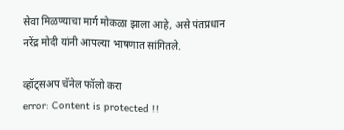सेवा मिळण्याचा मार्ग मोकळा झाला आहे, असे पंतप्रधान नरेंद्र मोदी यांनी आपल्या भाषणात सांगितले.

व्हॉट्सअप चॅनेल फॉलो करा
error: Content is protected !!